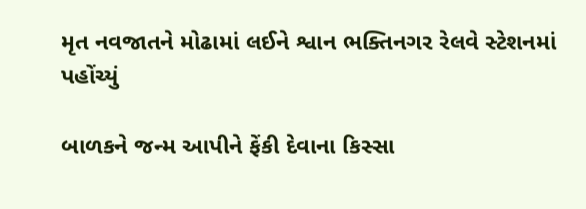મૃત નવજાતને મોઢામાં લઈને શ્વાન ભક્તિનગર રેલવે સ્ટેશનમાં પહોંચ્યું

બાળકને જન્મ આપીને ફેંકી દેવાના કિસ્સા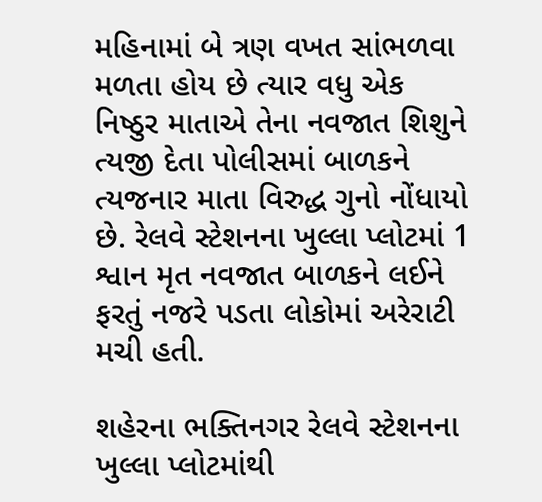મહિનામાં બે ત્રણ વખત સાંભળવા મળતા હોય છે ત્યાર વધુ એક નિષ્ઠુર માતાએ તેના નવજાત શિશુને ત્યજી દેતા પોલીસમાં બાળકને ત્યજનાર માતા વિરુદ્ધ ગુનો નોંધાયો છે. રેલવે સ્ટેશનના ખુલ્લા પ્લોટમાં 1 શ્વાન મૃત નવજાત બાળકને લઈને ફરતું નજરે પડતા લોકોમાં અરેરાટી મચી હતી.

શહેરના ભક્તિનગર રેલવે સ્ટેશનના ખુલ્લા પ્લોટમાંથી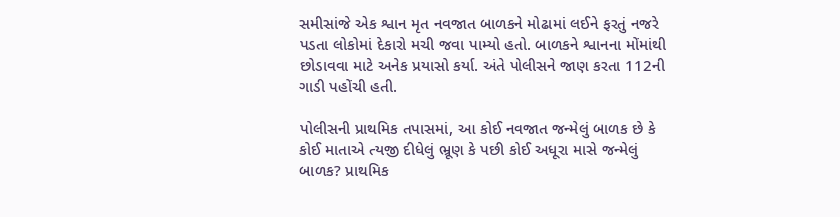સમીસાંજે એક શ્વાન મૃત નવજાત બાળકને મોઢામાં લઈને ફરતું નજરે પડતા લોકોમાં દેકારો મચી જવા પામ્યો હતો. બાળકને શ્વાનના મોંમાંથી છોડાવવા માટે અનેક પ્રયાસો કર્યા. અંતે પોલીસને જાણ કરતા 112ની ગાડી પહોંચી હતી.

પોલીસની પ્રાથમિક તપાસમાં, આ કોઈ નવજાત જન્મેલું બાળક છે કે કોઈ માતાએ ત્યજી દીધેલું ભ્રૂણ કે પછી કોઈ અધૂરા માસે જન્મેલું બાળક? પ્રાથમિક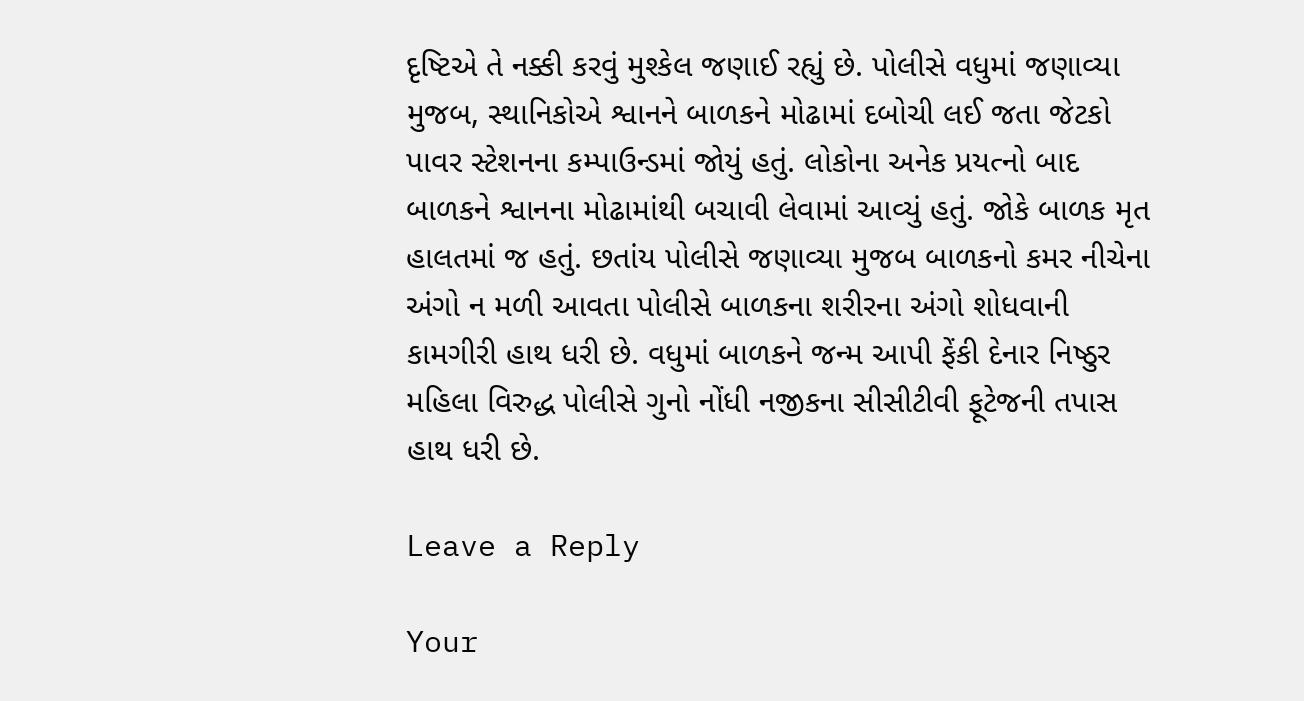દૃષ્ટિએ તે નક્કી કરવું મુશ્કેલ જણાઈ રહ્યું છે. પોલીસે વધુમાં જણાવ્યા મુજબ, સ્થાનિકોએ શ્વાનને બાળકને મોઢામાં દબોચી લઈ જતા જેટકો પાવર સ્ટેશનના કમ્પાઉન્ડમાં જોયું હતું. લોકોના અનેક પ્રયત્નો બાદ બાળકને શ્વાનના મોઢામાંથી બચાવી લેવામાં આવ્યું હતું. જોકે બાળક મૃત હાલતમાં જ હતું. છતાંય પોલીસે જણાવ્યા મુજબ બાળકનો કમર નીચેના અંગો ન મળી આવતા પોલીસે બાળકના શરીરના અંગો શોધવાની કામગીરી હાથ ધરી છે. વધુમાં બાળકને જન્મ આપી ફેંકી દેનાર નિષ્ઠુર મહિલા વિરુદ્ધ પોલીસે ગુનો નોંધી નજીકના સીસીટીવી ફૂટેજની તપાસ હાથ ધરી છે.

Leave a Reply

Your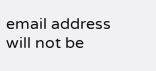email address will not be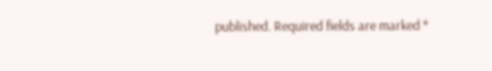published. Required fields are marked *